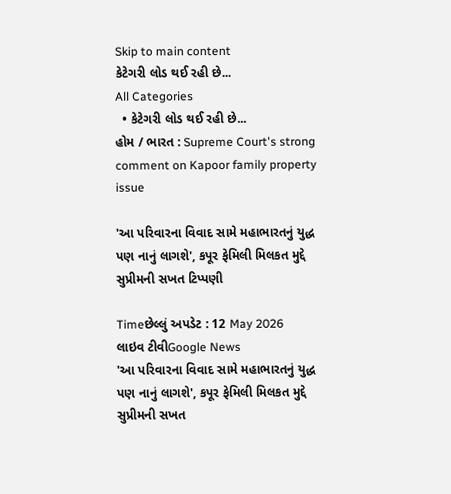Skip to main content
કેટેગરી લોડ થઈ રહી છે...
All Categories
  • કેટેગરી લોડ થઈ રહી છે...
હોમ / ભારત : Supreme Court's strong comment on Kapoor family property issue

'આ પરિવારના વિવાદ સામે મહાભારતનું યુદ્ધ પણ નાનું લાગશે', કપૂર ફેમિલી મિલકત મુદ્દે સુપ્રીમની સખત ટિપ્પણી

Timeછેલ્લું અપડેટ : 12 May 2026
લાઇવ ટીવીGoogle News
'આ પરિવારના વિવાદ સામે મહાભારતનું યુદ્ધ પણ નાનું લાગશે', કપૂર ફેમિલી મિલકત મુદ્દે સુપ્રીમની સખત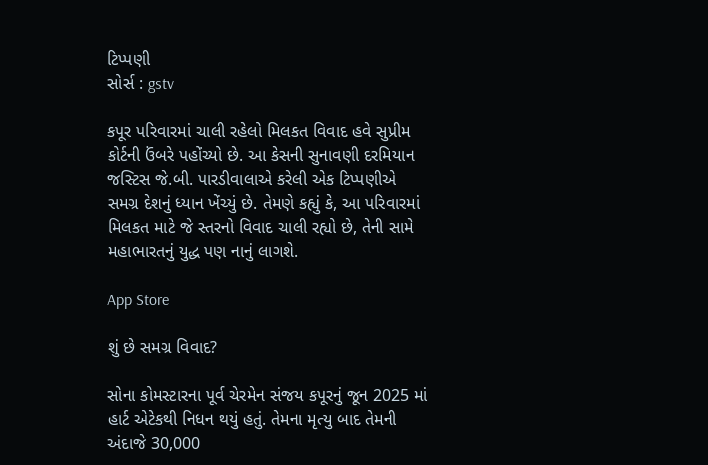ટિપ્પણી
સોર્સ : gstv

કપૂર પરિવારમાં ચાલી રહેલો મિલકત વિવાદ હવે સુપ્રીમ કોર્ટની ઉંબરે પહોંચ્યો છે. આ કેસની સુનાવણી દરમિયાન જસ્ટિસ જે.બી. પારડીવાલાએ કરેલી એક ટિપ્પણીએ સમગ્ર દેશનું ધ્યાન ખેંચ્યું છે. તેમણે કહ્યું કે, આ પરિવારમાં મિલકત માટે જે સ્તરનો વિવાદ ચાલી રહ્યો છે, તેની સામે મહાભારતનું યુદ્ધ પણ નાનું લાગશે.

App Store

શું છે સમગ્ર વિવાદ?

સોના કોમસ્ટારના પૂર્વ ચેરમેન સંજય કપૂરનું જૂન 2025 માં હાર્ટ એટેકથી નિધન થયું હતું. તેમના મૃત્યુ બાદ તેમની અંદાજે 30,000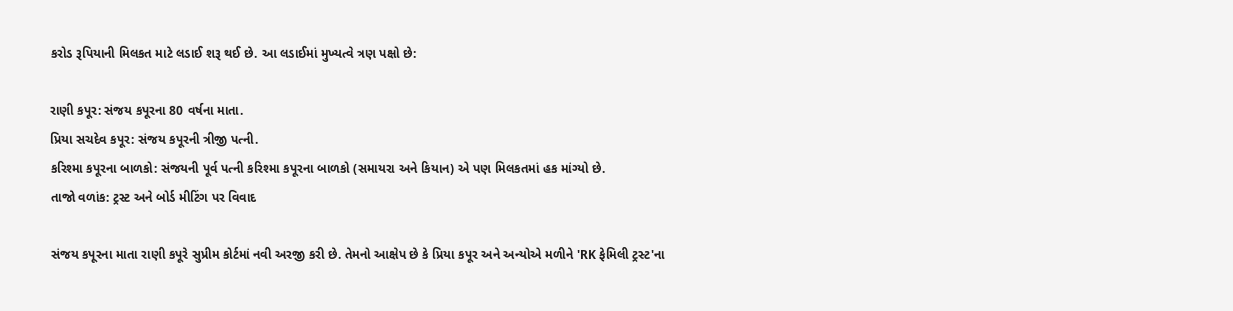કરોડ રૂપિયાની મિલકત માટે લડાઈ શરૂ થઈ છે. આ લડાઈમાં મુખ્યત્વે ત્રણ પક્ષો છે:

રાણી કપૂર: સંજય કપૂરના 80 વર્ષના માતા.
પ્રિયા સચદેવ કપૂર: સંજય કપૂરની ત્રીજી પત્ની.
કરિશ્મા કપૂરના બાળકો: સંજયની પૂર્વ પત્ની કરિશ્મા કપૂરના બાળકો (સમાયરા અને કિયાન) એ પણ મિલકતમાં હક માંગ્યો છે.
તાજો વળાંક: ટ્રસ્ટ અને બોર્ડ મીટિંગ પર વિવાદ

સંજય કપૂરના માતા રાણી કપૂરે સુપ્રીમ કોર્ટમાં નવી અરજી કરી છે. તેમનો આક્ષેપ છે કે પ્રિયા કપૂર અને અન્યોએ મળીને 'RK ફેમિલી ટ્રસ્ટ'ના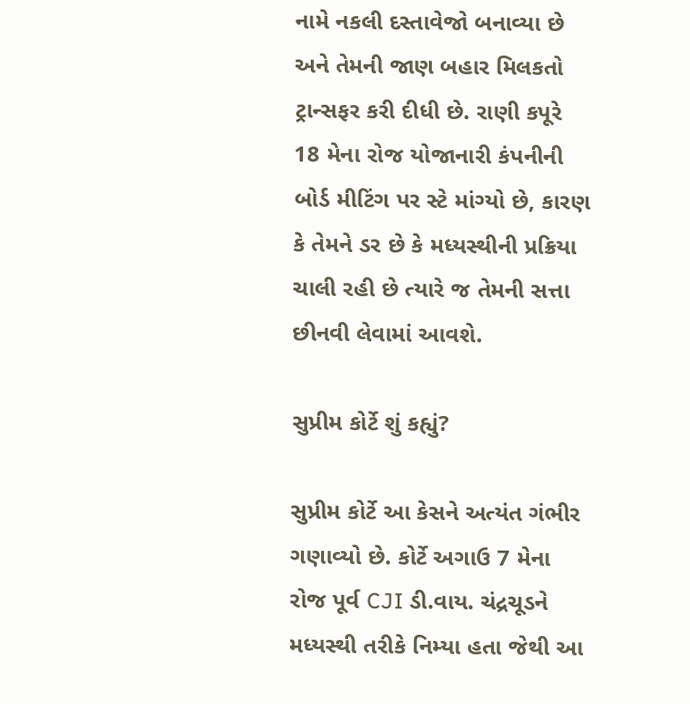નામે નકલી દસ્તાવેજો બનાવ્યા છે અને તેમની જાણ બહાર મિલકતો ટ્રાન્સફર કરી દીધી છે. રાણી કપૂરે 18 મેના રોજ યોજાનારી કંપનીની બોર્ડ મીટિંગ પર સ્ટે માંગ્યો છે, કારણ કે તેમને ડર છે કે મધ્યસ્થીની પ્રક્રિયા ચાલી રહી છે ત્યારે જ તેમની સત્તા છીનવી લેવામાં આવશે.

સુપ્રીમ કોર્ટે શું કહ્યું?

સુપ્રીમ કોર્ટે આ કેસને અત્યંત ગંભીર ગણાવ્યો છે. કોર્ટે અગાઉ 7 મેના રોજ પૂર્વ CJI ડી.વાય. ચંદ્રચૂડને મધ્યસ્થી તરીકે નિમ્યા હતા જેથી આ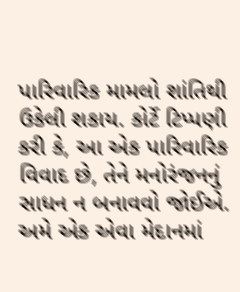પારિવારિક મામલો શાંતિથી ઉકેલી શકાય. કોર્ટે ટિપ્પણી કરી કે, આ એક પારિવારિક વિવાદ છે, તેને મનોરંજનનું સાધન ન બનાવવો જોઈએ. અમે એક એવા મેદાનમાં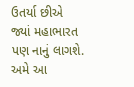ઉતર્યા છીએ જ્યાં મહાભારત પણ નાનું લાગશે. અમે આ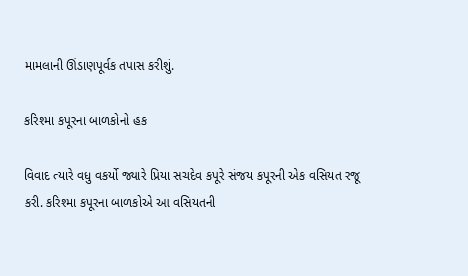મામલાની ઊંડાણપૂર્વક તપાસ કરીશું.

કરિશ્મા કપૂરના બાળકોનો હક

વિવાદ ત્યારે વધુ વકર્યો જ્યારે પ્રિયા સચદેવ કપૂરે સંજય કપૂરની એક વસિયત રજૂ કરી. કરિશ્મા કપૂરના બાળકોએ આ વસિયતની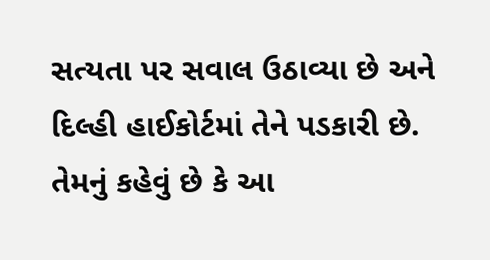સત્યતા પર સવાલ ઉઠાવ્યા છે અને દિલ્હી હાઈકોર્ટમાં તેને પડકારી છે. તેમનું કહેવું છે કે આ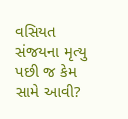વસિયત સંજયના મૃત્યુ પછી જ કેમ સામે આવી?